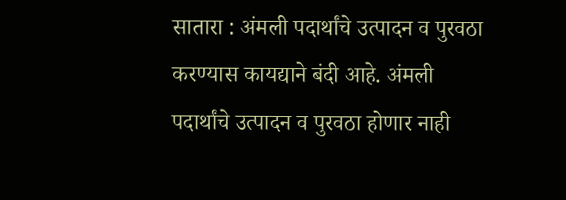सातारा : अंमली पदार्थांचे उत्पादन व पुरवठा करण्यास कायद्याने बंदी आहे. अंमली पदार्थांचे उत्पादन व पुरवठा होणार नाही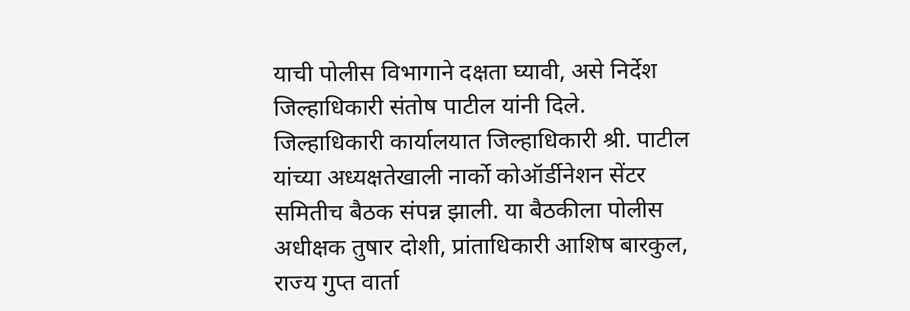याची पोलीस विभागाने दक्षता घ्यावी, असे निर्देश जिल्हाधिकारी संतोष पाटील यांनी दिले.
जिल्हाधिकारी कार्यालयात जिल्हाधिकारी श्री. पाटील यांच्या अध्यक्षतेखाली नार्को कोऑर्डीनेशन सेंटर समितीच बैठक संपन्न झाली. या बैठकीला पोलीस अधीक्षक तुषार दोशी, प्रांताधिकारी आशिष बारकुल, राज्य गुप्त वार्ता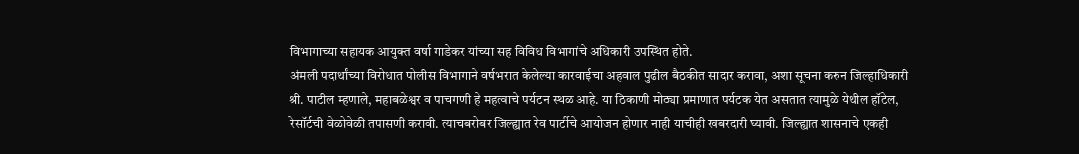विभागाच्या सहायक आयुक्त वर्षा गाडेकर यांच्या सह विविध विभागांचे अधिकारी उपस्थित होते.
अंमली पदार्थांच्या विरोधात पोलीस विभागाने वर्षभरात केलेल्या कारवाईचा अहवाल पुढील बैठकीत सादार करावा, अशा सूचना करुन जिल्हाधिकारी श्री. पाटील म्हणाले, महाबळेश्वर व पाचगणी हे महत्वाचे पर्यटन स्थळ आहे. या ठिकाणी मोठ्या प्रमाणात पर्यटक येत असतात त्यामुळे येथील हॉटेल, रेसॉर्टची वेळोवेळी तपासणी करावी. त्याचबरोबर जिल्ह्यात रेव पार्टीचे आयोजन होणार नाही याचीही खबरदारी घ्यावी. जिल्ह्यात शासनाचे एकही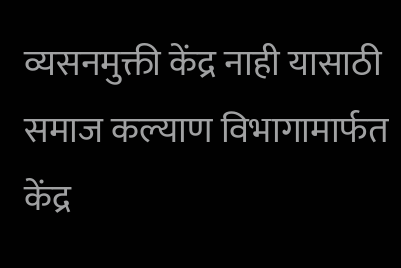व्यसनमुक्ती केंद्र नाही यासाठी समाज कल्याण विभागामार्फत केंद्र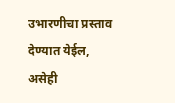उभारणीचा प्रस्ताव देण्यात येईल, असेही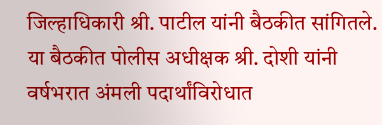जिल्हाधिकारी श्री. पाटील यांनी बैठकीत सांगितले.
या बैठकीत पोलीस अधीक्षक श्री. दोशी यांनी वर्षभरात अंमली पदार्थांविरोधात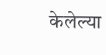केलेल्या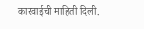कारवाईची माहिती दिली.